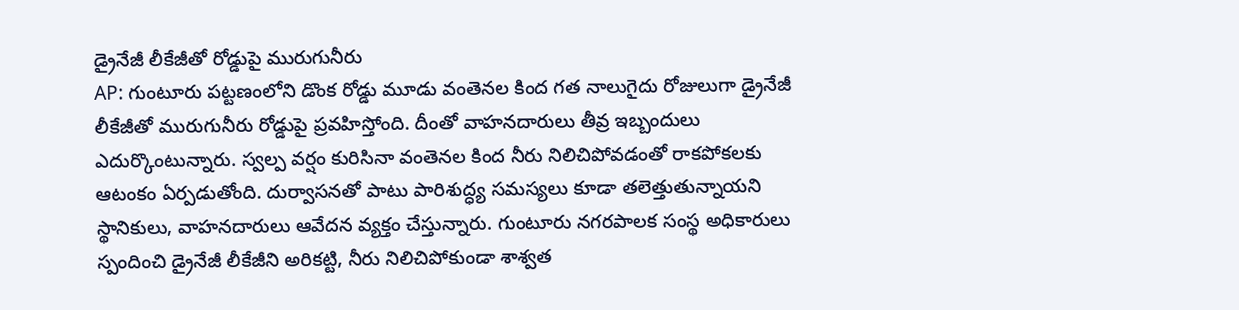డ్రైనేజీ లీకేజీతో రోడ్డుపై మురుగునీరు
AP: గుంటూరు పట్టణంలోని డొంక రోడ్డు మూడు వంతెనల కింద గత నాలుగైదు రోజులుగా డ్రైనేజీ లీకేజీతో మురుగునీరు రోడ్డుపై ప్రవహిస్తోంది. దీంతో వాహనదారులు తీవ్ర ఇబ్బందులు ఎదుర్కొంటున్నారు. స్వల్ప వర్షం కురిసినా వంతెనల కింద నీరు నిలిచిపోవడంతో రాకపోకలకు ఆటంకం ఏర్పడుతోంది. దుర్వాసనతో పాటు పారిశుద్ధ్య సమస్యలు కూడా తలెత్తుతున్నాయని స్థానికులు, వాహనదారులు ఆవేదన వ్యక్తం చేస్తున్నారు. గుంటూరు నగరపాలక సంస్థ అధికారులు స్పందించి డ్రైనేజీ లీకేజీని అరికట్టి, నీరు నిలిచిపోకుండా శాశ్వత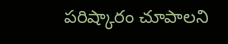పరిష్కారం చూపాలని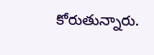కోరుతున్నారు.